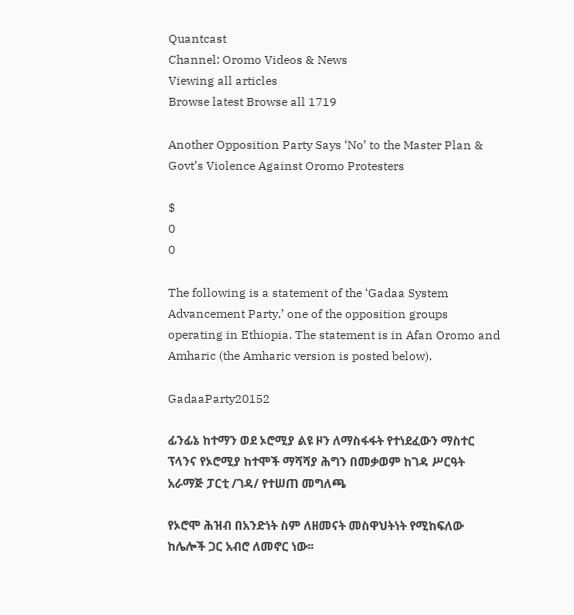Quantcast
Channel: Oromo Videos & News
Viewing all articles
Browse latest Browse all 1719

Another Opposition Party Says ‘No’ to the Master Plan & Govt’s Violence Against Oromo Protesters

$
0
0

The following is a statement of the ‘Gadaa System Advancement Party,’ one of the opposition groups operating in Ethiopia. The statement is in Afan Oromo and Amharic (the Amharic version is posted below).

GadaaParty20152

ፊንፊኔ ከተማን ወደ ኦሮሚያ ልዩ ዞን ለማስፋፋት የተነደፈውን ማስተር ፕላንና የኦሮሚያ ከተሞች ማሻሻያ ሕግን በመቃወም ከገዳ ሥርዓት አራማጅ ፓርቲ /ገዳ/ የተሠጠ መግለጫ

የኦሮሞ ሕዝብ በአንድነት ስም ለዘመናት መስዋህትነት የሚከፍለው ከሌሎች ጋር አብሮ ለመኖር ነው፡፡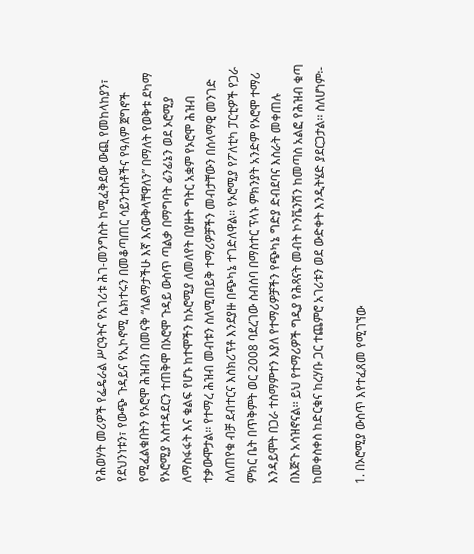የሕወሃት መሪዎች የፌዴራል ሥርዓትና የአገሪቱ ሕገ-መንግስት ከሚፈቅደው ውጪ የመከላከያን፣ የደህንነቱን፣ የውጭ ጉዳይና የኢኮኖሚ ሴክተሩን በመቆጣጠር ሳይንቲስቶችና የዓለም ጀግኖች የሚፈልቁበትን የኦሮሞ ሕዝብን በመናቅ “ለልማታችሁ እኛ እናውቅላቸዋለን” በማለት የወቅቱ ደካማ የኦሮሚያ አስተዳደርን ተጠቅሞ በኦሮሞ ጉዳይ ውስጥ ጣልቃ በማግባት ፊንፊኔን ወደ ኦሮሚያ ለማስፋፋት እና ቁልፍ የሆኑ ከተሞችን ከኦሮሚያ ለመለየት በያዙት ግትር አቋም የኦሮሞ ሕዝብ ተቃውሞታል፡፡ የተማረ ሕዝብ መብቱን ስለሚጠይቅ ተማሪዎቻችን መብታቸውን በሰላማዊ መንገድ ስለጠየቁ ብቻ ደብተርና እስክሪፕቶ እንደያዙ በጭካኔ ተገድለዋል፡፡ የኦሮሚያ የፖለቲካ ፓርቲዎች የጋራ ምክር ቤት በጥቅምት ወር 2008 ባደረገው ስብሰባ በማስተር ፕላኑ ምክንያት አንድም የኦሮሞ ተማሪ እንዳይሞት በጋራ ተስማምተን እያለ የተማሪዎቻችን የጭካኔ ግድያ ድብደባና እስራት መቀጠሉ በእጅጉ አሳዝኖናል፡፡ ይህ የተማሪዎች ግዲያ የሕጻናት መብት ኮንቬንሽን ከመጣስ አልፎ የሕዝብ ቁጣ ከመቀስቀስ ከድርቁና ከረሃቡ ጋር ተጨምሮ አገሪቱን ወደ ውድቀት እንዲትሄድ ያደርጋታል፡፡ ስለሆነም፡-

1. በኦሮሚያ ውስጥ እየተፈጸመ የሚገኘው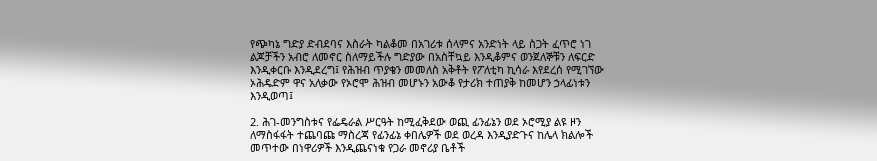የጭካኔ ግድያ ድብደባና እስራት ካልቆመ በአገሪቱ ሰላምና አንድነት ላይ ስጋት ፈጥሮ ነገ ልጆቻችን አብሮ ለመኖር ስለማይችሉ ግድያው በአስቸኳይ እንዲቆምና ወንጀለኞቹን ለፍርድ እንዲቀርቡ እንዲደረግ፤ የሕዝብ ጥያቄን መመለስ አቅቶት የፖለቲካ ኪሳራ እየደረሰ የሚገኘው ኦሕዴድም ዋና አለቃው የኦሮሞ ሕዝብ መሆኑን አውቆ የታሪክ ተጠያቅ ከመሆን ኃላፊነቱን እንዲወጣ፤

2. ሕገ-መንግስቱና የፌዴራል ሥርዓት ከሚፈቅደው ወጪ ፊንፊኔን ወደ ኦሮሚያ ልዩ ዞን ለማስፋፋት ተጨባጩ ማስረጃ የፊንፊኔ ቀበሌዎች ወደ ወረዳ እንዲያድጉና ከሌላ ክልሎች መጥተው በነዋሪዎች እንዲጨናነቁ የጋራ መኖሪያ ቤቶች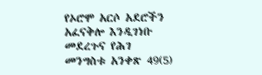የኦሮሞ አርሶ አደሮችን አፈናቅሎ እንዲገነቡ መደረጉና የሕገ መንግስቱ አንቀጽ 49(5)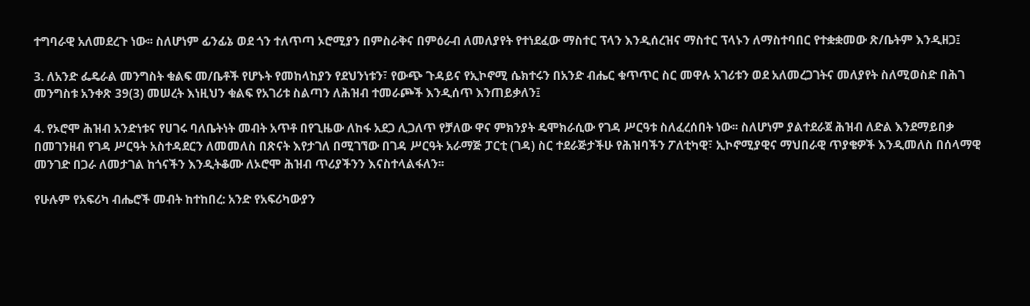ተግባራዊ አለመደረጉ ነው፡፡ ስለሆነም ፊንፊኔ ወደ ጎን ተለጥጣ ኦሮሚያን በምስራቅና በምዕራብ ለመለያየት የተነደፈው ማስተር ፕላን እንዲሰረዝና ማስተር ፕላኑን ለማስተባበር የተቋቋመው ጽ/ቤትም እንዲዘጋ፤

3. ለአንድ ፌዴራል መንግስት ቁልፍ መ/ቤቶች የሆኑት የመከላከያን የደህንነቱን፣ የውጭ ጉዳይና የኢኮኖሚ ሴክተሩን በአንድ ብሔር ቁጥጥር ስር መዋሉ አገሪቱን ወደ አለመረጋገትና መለያየት ስለሚወስድ በሕገ መንግስቱ አንቀጽ 39(3) መሠረት እነዚህን ቁልፍ የአገሪቱ ስልጣን ለሕዝብ ተመራጮች እንዲሰጥ እንጠይቃለን፤

4. የኦሮሞ ሕዝብ አንድነቱና የሀገሩ ባለቤትነት መብት አጥቶ በየጊዜው ለከፋ አደጋ ሊጋለጥ የቻለው ዋና ምክንያት ዴሞክራሲው የገዳ ሥርዓቱ ስለፈረሰበት ነው፡፡ ስለሆነም ያልተደራጀ ሕዝብ ለድል እንደማይበቃ በመገንዘብ የገዳ ሥርዓት አስተዳደርን ለመመለስ በጽናት እየታገለ በሚገኘው በገዳ ሥርዓት አራማጅ ፓርቲ (ገዳ) ስር ተደራጅታችሁ የሕዝባችን ፖለቲካዊ፣ ኢኮኖሚያዊና ማህበራዊ ጥያቄዎች እንዲመለስ በሰላማዊ መንገድ በጋራ ለመታገል ከጎናችን እንዲትቆሙ ለኦሮሞ ሕዝብ ጥሪያችንን እናስተላልፋለን፡፡

የሁሉም የአፍሪካ ብሔሮች መብት ከተከበረ: አንድ የአፍሪካውያን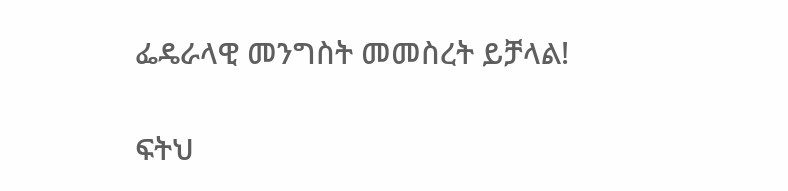ፌዴራላዊ መንግስት መመስረት ይቻላል!

ፍትህ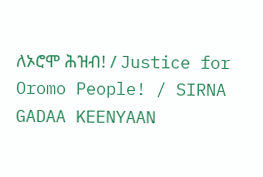ለኦሮሞ ሕዝብ! / Justice for Oromo People! / SIRNA GADAA KEENYAAN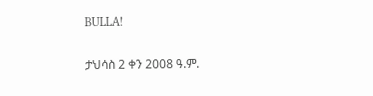BULLA!

ታህሳስ 2 ቀን 2008 ዓ.ም.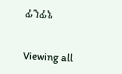ፊንፊኔ


Viewing all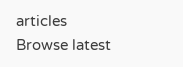articles
Browse latest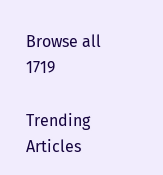Browse all 1719

Trending Articles